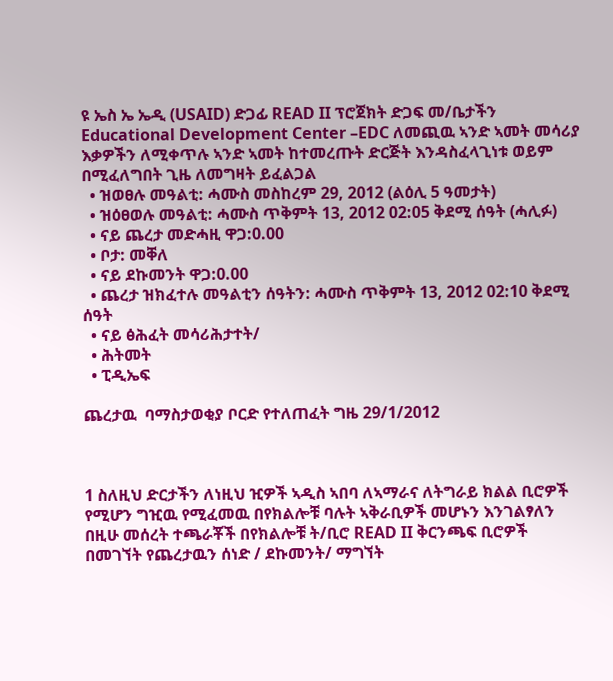ዩ ኤስ ኤ ኤዲ (USAID) ድጋፊ READ II ፕሮጀክት ድጋፍ መ/ቤታችን Educational Development Center –EDC ለመጪዉ ኣንድ ኣመት መሳሪያ እቃዎችን ለሚቀጥሉ ኣንድ ኣመት ከተመረጡት ድርጅት እንዳስፈላጊነቱ ወይም በሚፈለግበት ጊዜ ለመግዛት ይፈልጋል
  • ዝወፀሉ መዓልቲ: ሓሙስ መስከረም 29, 2012 (ልዕሊ 5 ዓመታት)
  • ዝዕፀወሉ መዓልቲ: ሓሙስ ጥቅምት 13, 2012 02:05 ቅደሚ ሰዓት (ሓሊፉ)
  • ናይ ጨረታ መድሓዚ ዋጋ:0.00
  • ቦታ: መቐለ
  • ናይ ደኩመንት ዋጋ:0.00
  • ጨረታ ዝክፈተሉ መዓልቲን ሰዓትን: ሓሙስ ጥቅምት 13, 2012 02:10 ቅደሚ ሰዓት
  • ናይ ፅሕፈት መሳሪሕታተት/
  • ሕትመት
  • ፒዲኤፍ

ጨረታዉ  ባማስታወቂያ ቦርድ የተለጠፈት ግዜ 29/1/2012



1 ስለዚህ ድርታችን ለነዚህ ዢዎች ኣዲስ ኣበባ ለኣማራና ለትግራይ ክልል ቢሮዎች የሚሆን ግዢዉ የሚፈመዉ በየክልሎቹ ባሉት ኣቅራቢዎች መሆኑን እንገልፃለን በዚሁ መሰረት ተጫራቾች በየክልሎቹ ት/ቢሮ READ II ቅርንጫፍ ቢሮዎች በመገኘት የጨረታዉን ሰነድ / ደኩመንት/ ማግኘት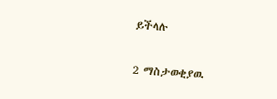ይችላሉ

2 ማስታወቂያዉ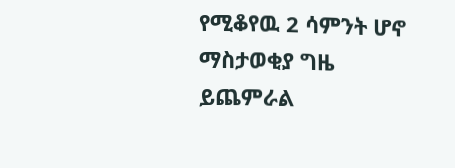የሚቆየዉ 2 ሳምንት ሆኖ ማስታወቂያ ግዜ ይጨምራል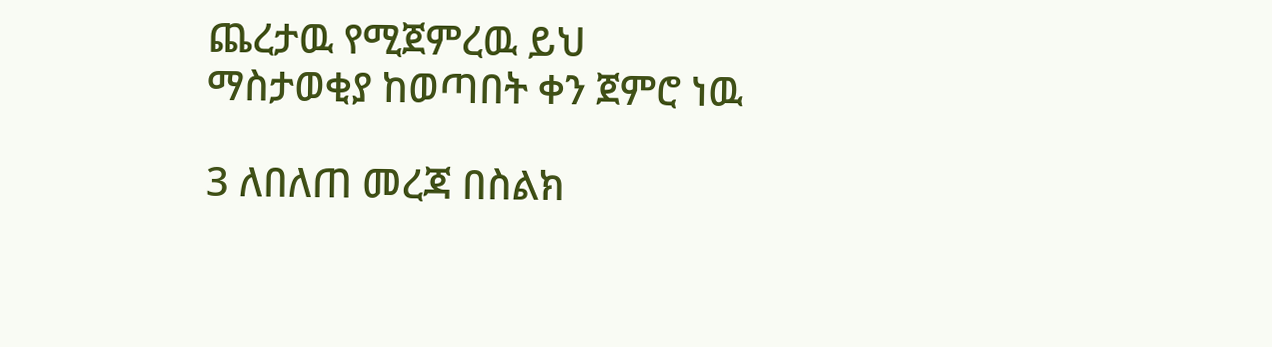ጨረታዉ የሚጀምረዉ ይህ ማስታወቂያ ከወጣበት ቀን ጀምሮ ነዉ

3 ለበለጠ መረጃ በስልክ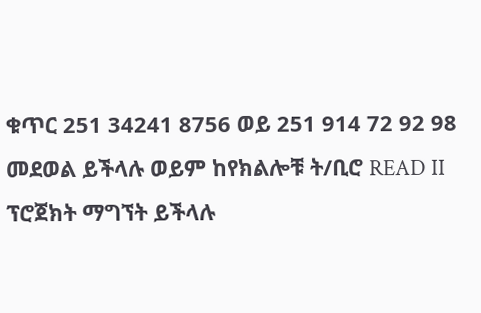ቁጥር 251 34241 8756 ወይ 251 914 72 92 98 መደወል ይችላሉ ወይም ከየክልሎቹ ት/ቢሮ READ II ፕሮጀክት ማግኘት ይችላሉ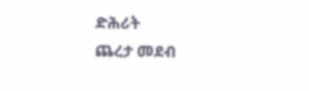ድሕሪት
ጨረታ መደብ